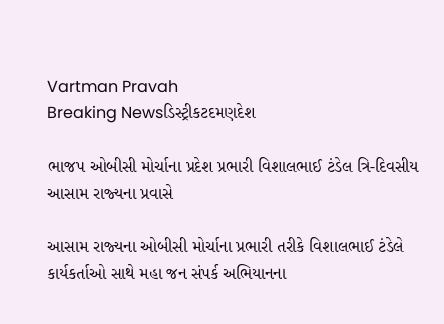Vartman Pravah
Breaking Newsડિસ્ટ્રીકટદમણદેશ

ભાજપ ઓબીસી મોર્ચાના પ્રદેશ પ્રભારી વિશાલભાઈ ટંડેલ ત્રિ-દિવસીય આસામ રાજ્‍યના પ્રવાસે

આસામ રાજ્‍યના ઓબીસી મોર્ચાના પ્રભારી તરીકે વિશાલભાઈ ટંડેલે કાર્યકર્તાઓ સાથે મહા જન સંપર્ક અભિયાનના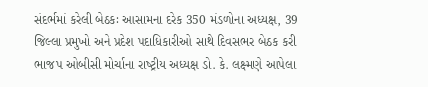સંદર્ભમાં કરેલી બેઠકઃ આસામના દરેક 350 મંડળોના અધ્‍યક્ષ, 39 જિલ્લા પ્રમુખો અને પ્રદેશ પદાધિકારીઓ સાથે દિવસભર બેઠક કરી ભાજપ ઓબીસી મોર્ચાના રાષ્‍ટ્રીય અધ્‍યક્ષ ડો. કે. લક્ષ્મણે આપેલા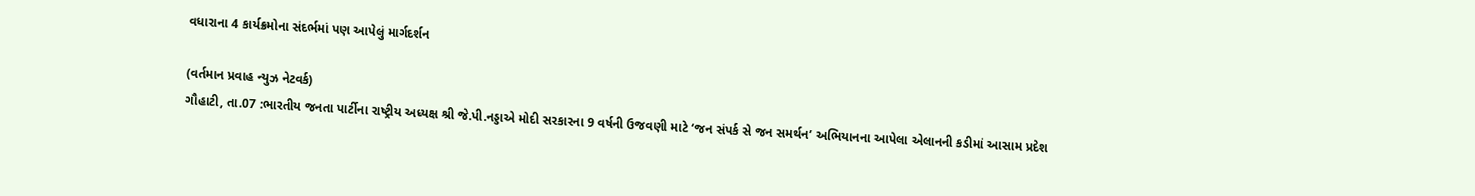વધારાના 4 કાર્યક્રમોના સંદર્ભમાં પણ આપેલું માર્ગદર્શન

(વર્તમાન પ્રવાહ ન્‍યુઝ નેટવર્ક)
ગૌહાટી, તા.07 :ભારતીય જનતા પાર્ટીના રાષ્‍ટ્રીય અધ્‍યક્ષ શ્રી જે.પી.નડ્ડાએ મોદી સરકારના 9 વર્ષની ઉજવણી માટે ‘જન સંપર્ક સે જન સમર્થન’ અભિયાનના આપેલા એલાનની કડીમાં આસામ પ્રદેશ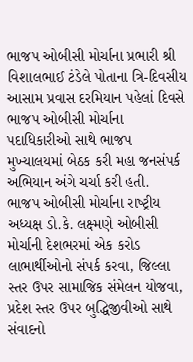ભાજપ ઓબીસી મોર્ચાના પ્રભારી શ્રી વિશાલભાઈ ટંડેલે પોતાના ત્રિ-દિવસીય આસામ પ્રવાસ દરમિયાન પહેલાં દિવસે ભાજપ ઓબીસી મોર્ચાના પદાધિકારીઓ સાથે ભાજપ મુખ્‍યાલયમાં બેઠક કરી મહા જનસંપર્ક અભિયાન અંગે ચર્ચા કરી હતી.
ભાજપ ઓબીસી મોર્ચાના રાષ્‍ટ્રીય અધ્‍યક્ષ ડો.કે. લક્ષ્મણે ઓબીસી મોર્ચાની દેશભરમાં એક કરોડ લાભાર્થીઓનો સંપર્ક કરવા, જિલ્લા સ્‍તર ઉપર સામાજિક સંમેલન યોજવા, પ્રદેશ સ્‍તર ઉપર બુદ્ધિજીવીઓ સાથે સંવાદનો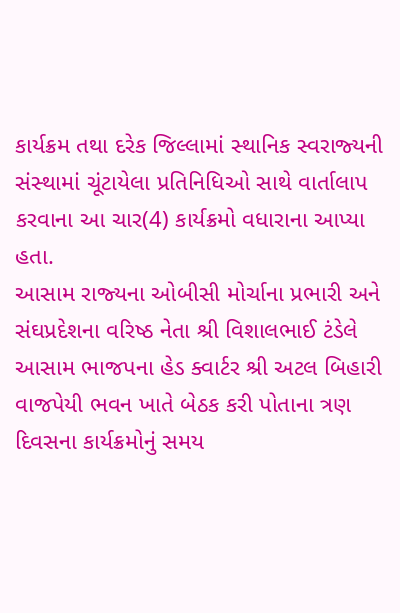કાર્યક્રમ તથા દરેક જિલ્લામાં સ્‍થાનિક સ્‍વરાજ્‍યની સંસ્‍થામાં ચૂંટાયેલા પ્રતિનિધિઓ સાથે વાર્તાલાપ કરવાના આ ચાર(4) કાર્યક્રમો વધારાના આપ્‍યા હતા.
આસામ રાજ્‍યના ઓબીસી મોર્ચાના પ્રભારી અને સંઘપ્રદેશના વરિષ્‍ઠ નેતા શ્રી વિશાલભાઈ ટંડેલે આસામ ભાજપના હેડ ક્‍વાર્ટર શ્રી અટલ બિહારી વાજપેયી ભવન ખાતે બેઠક કરી પોતાના ત્રણ દિવસના કાર્યક્રમોનું સમય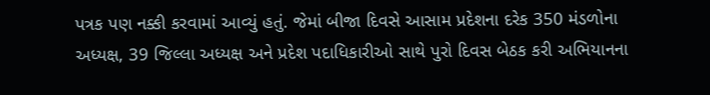પત્રક પણ નક્કી કરવામાં આવ્‍યું હતું. જેમાં બીજા દિવસે આસામ પ્રદેશના દરેક 350 મંડળોના અધ્‍યક્ષ, 39 જિલ્લા અધ્‍યક્ષ અને પ્રદેશ પદાધિકારીઓ સાથે પુરો દિવસ બેઠક કરી અભિયાનના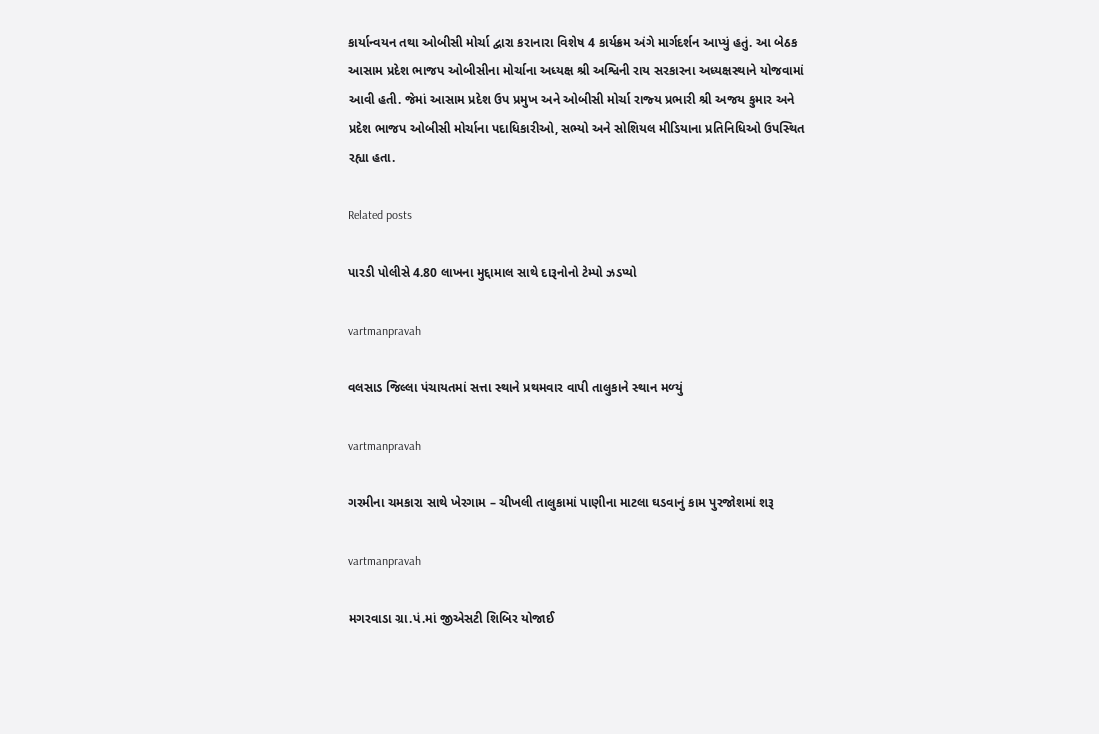કાર્યાન્‍વયન તથા ઓબીસી મોર્ચા દ્વારા કરાનારા વિશેષ 4 કાર્યક્રમ અંગે માર્ગદર્શન આપ્‍યું હતું. આ બેઠક આસામ પ્રદેશ ભાજપ ઓબીસીના મોર્ચાના અધ્‍યક્ષ શ્રી અશ્વિની રાય સરકારના અધ્‍યક્ષસ્‍થાને યોજવામાં આવી હતી. જેમાં આસામ પ્રદેશ ઉપ પ્રમુખ અને ઓબીસી મોર્ચા રાજ્‍ય પ્રભારી શ્રી અજય કુમાર અને પ્રદેશ ભાજપ ઓબીસી મોર્ચાના પદાધિકારીઓ, સભ્‍યો અને સોશિયલ મીડિયાના પ્રતિનિધિઓ ઉપસ્‍થિત રહ્યા હતા.

Related posts

પારડી પોલીસે 4.80 લાખના મુદ્દામાલ સાથે દારૂનોનો ટેમ્‍પો ઝડપ્‍યો

vartmanpravah

વલસાડ જિલ્લા પંચાયતમાં સત્તા સ્‍થાને પ્રથમવાર વાપી તાલુકાને સ્‍થાન મળ્‍યું

vartmanpravah

ગરમીના ચમકારા સાથે ખેરગામ – ચીખલી તાલુકામાં પાણીના માટલા ઘડવાનું કામ પુરજોશમાં શરૂ

vartmanpravah

મગરવાડા ગ્રા.પં.માં જીએસટી શિબિર યોજાઈ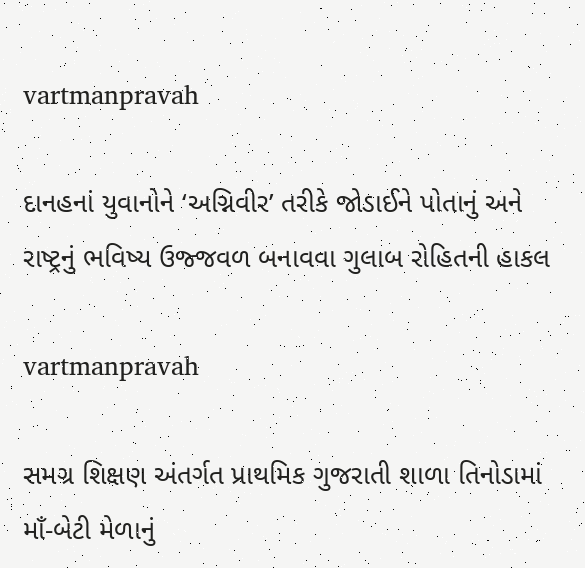vartmanpravah

દાનહનાં યુવાનોને ‘અગ્નિવીર’ તરીકે જોડાઈને પોતાનું અને રાષ્ટ્રનું ભવિષ્‍ય ઉજ્જવળ બનાવવા ગુલાબ રોહિતની હાકલ

vartmanpravah

સમગ્ર શિક્ષણ અંતર્ગત પ્રાથમિક ગુજરાતી શાળા તિનોડામાં માઁ-બેટી મેળાનું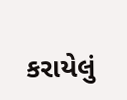કરાયેલું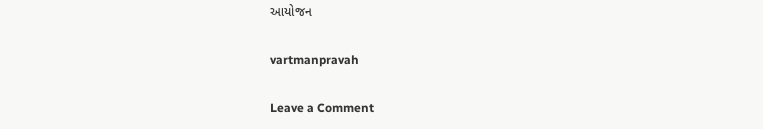આયોજન

vartmanpravah

Leave a Comment